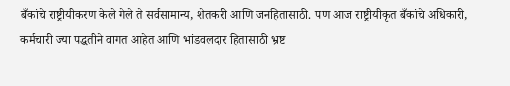बँकांचे राष्ट्रीयीकरण केले गेले ते सर्वसामान्य, शेतकरी आणि जनहितासाठी. पण आज राष्ट्रीयीकृत बँकांचे अधिकारी, कर्मचारी ज्या पद्धतीने वागत आहेत आणि भांडवलदार हितासाठी भ्रष्ट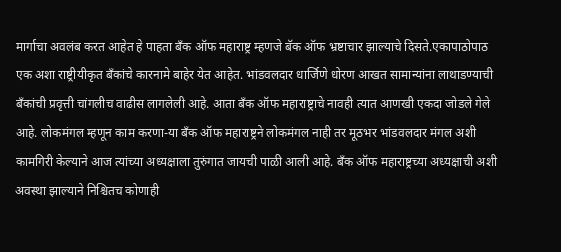मार्गाचा अवलंब करत आहेत हे पाहता बँक ऑफ महाराष्ट्र म्हणजे बॅक ऑफ भ्रष्टाचार झाल्याचे दिसते.एकापाठोपाठ एक अशा राष्ट्रीयीकृत बँकांचे कारनामे बाहेर येत आहेत. भांडवलदार धार्जिणे धोरण आखत सामान्यांना लाथाडण्याची बँकांची प्रवृत्ती चांगलीच वाढीस लागलेली आहे. आता बँक ऑफ महाराष्ट्राचे नावही त्यात आणखी एकदा जोडले गेले आहे. लोकमंगल म्हणून काम करणा-या बँक ऑफ महाराष्ट्रने लोकमंगल नाही तर मूठभर भांडवलदार मंगल अशी कामगिरी केल्याने आज त्यांच्या अध्यक्षाला तुरुंगात जायची पाळी आली आहे. बँक ऑफ महाराष्ट्रच्या अध्यक्षाची अशी अवस्था झाल्याने निश्चितच कोणाही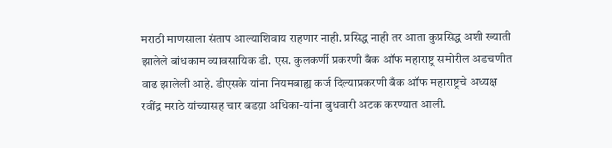मराठी माणसाला संताप आल्याशिवाय राहणार नाही. प्रसिद्ध नाही तर आता कुप्रसिद्ध अशी ख्याती झालेले बांधकाम व्यावसायिक डी. एस. कुलकर्णी प्रकरणी बँक ऑफ महाराष्ट्र समोरील अडचणीत वाढ झालेली आहे. डीएसके यांना नियमबाह्य कर्ज दिल्याप्रकरणी बँक ऑफ महाराष्ट्रचे अध्यक्ष रवींद्र मराठे यांच्यासह चार बडय़ा अधिका-यांना बुधवारी अटक करण्यात आली.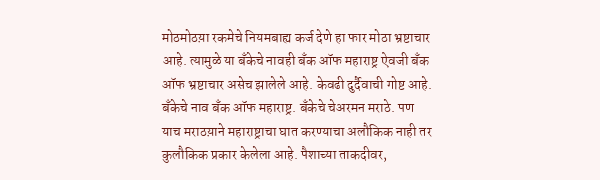मोठमोठय़ा रकमेचे नियमबाह्य कर्ज देणे हा फार मोठा भ्रष्टाचार आहे. त्यामुळे या बँकेचे नावही बँक ऑफ महाराष्ट्र ऐवजी बँक ऑफ भ्रष्टाचार असेच झालेले आहे. केवढी दुर्दैवाची गोष्ट आहे. बँकेचे नाव बँक ऑफ महाराष्ट्र. बँकेचे चेअरमन मराठे. पण याच मराठय़ाने महाराष्ट्राचा घात करण्याचा अलौकिक नाही तर कुलौकिक प्रकार केलेला आहे. पैशाच्या ताकदीवर,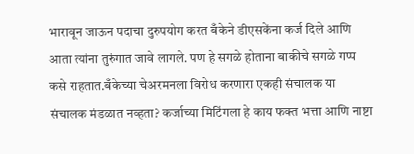भारावून जाऊन पदाचा दुरुपयोग करत बँकेने डीएसकेंना कर्ज दिले आणि आता त्यांना तुरुंगात जावे लागले. पण हे सगळे होताना बाकीचे सगळे गप्प कसे राहतात.बँकेच्या चेअरमनला विरोध करणारा एकही संचालक या संचालक मंडळात नव्हता? कर्जाच्या मिटिंगला हे काय फक्त भत्ता आणि नाष्टा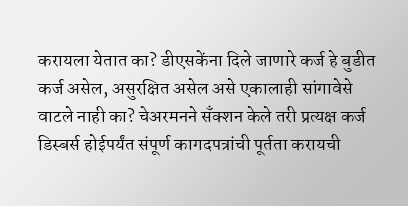करायला येतात का? डीएसकेंना दिले जाणारे कर्ज हे बुडीत कर्ज असेल, असुरक्षित असेल असे एकालाही सांगावेसे वाटले नाही का? चेअरमनने सँक्शन केले तरी प्रत्यक्ष कर्ज डिस्बर्स होईपर्यंत संपूर्ण कागदपत्रांची पूर्तता करायची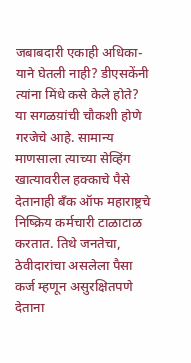जबाबदारी एकाही अधिका-याने घेतली नाही? डीएसकेंनी त्यांना मिंधे कसे केले होते? या सगळय़ांची चौकशी होणे गरजेचे आहे. सामान्य माणसाला त्याच्या सेव्हिंग खात्यावरील हक्काचे पैसे देतानाही बँक ऑफ महाराष्ट्रचे निष्क्रिय कर्मचारी टाळाटाळ करतात. तिथे जनतेचा, ठेवीदारांचा असलेला पैसा कर्ज म्हणून असुरक्षितपणे देताना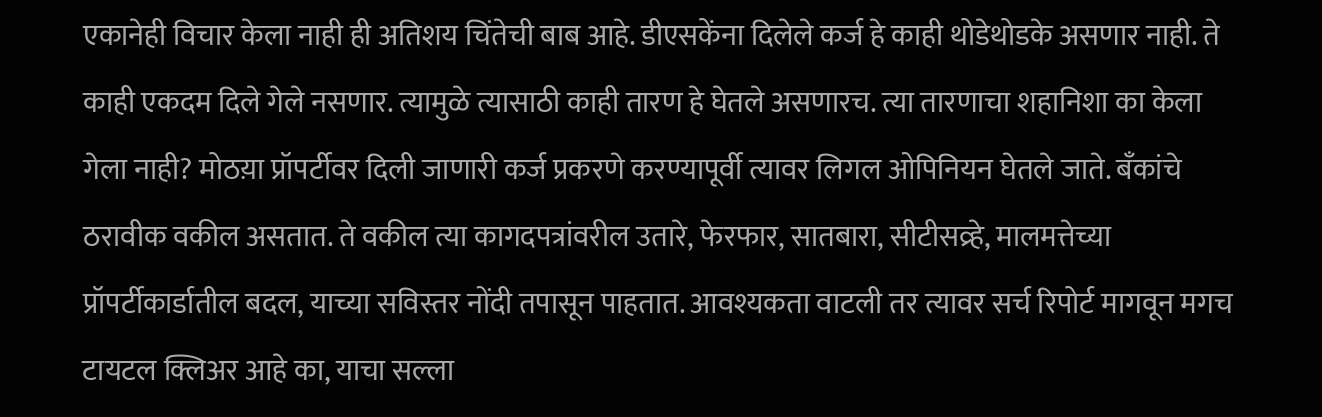एकानेही विचार केला नाही ही अतिशय चिंतेची बाब आहे. डीएसकेंना दिलेले कर्ज हे काही थोडेथोडके असणार नाही. ते काही एकदम दिले गेले नसणार. त्यामुळे त्यासाठी काही तारण हे घेतले असणारच. त्या तारणाचा शहानिशा का केला गेला नाही? मोठय़ा प्रॉपर्टीवर दिली जाणारी कर्ज प्रकरणे करण्यापूर्वी त्यावर लिगल ओपिनियन घेतले जाते. बँकांचे ठरावीक वकील असतात. ते वकील त्या कागदपत्रांवरील उतारे, फेरफार, सातबारा, सीटीसव्र्हे, मालमत्तेच्या प्रॉपर्टीकार्डातील बदल, याच्या सविस्तर नोंदी तपासून पाहतात. आवश्यकता वाटली तर त्यावर सर्च रिपोर्ट मागवून मगच टायटल क्लिअर आहे का, याचा सल्ला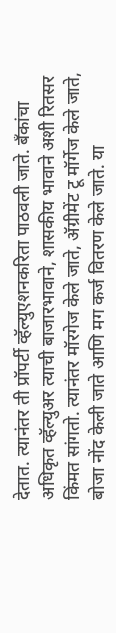देतात. त्यानंतर ती प्रॉपर्टी व्हॅल्युएशनकरिता पाठवली जाते. बँकांचा अधिकृत व्हॅल्युअर त्याची बाजारभावाने, शासकीय भावाने अशी रितसर किंमत सांगतो. त्यानंतर मॉरगेज केले जाते, ॲग्रीमेंट टू मॉर्गेज केले जाते, बोजा नोंद केली जाते आणि मग कर्ज वितरण केले जाते. या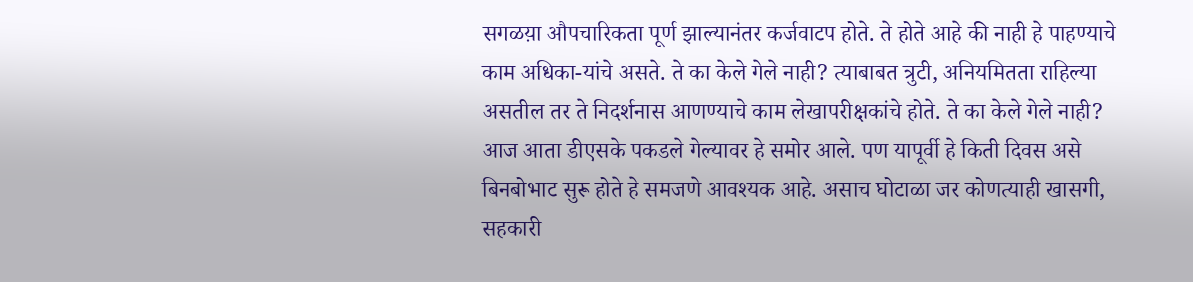सगळय़ा औपचारिकता पूर्ण झाल्यानंतर कर्जवाटप होते. ते होते आहे की नाही हे पाहण्याचे काम अधिका-यांचे असते. ते का केले गेले नाही? त्याबाबत त्रुटी, अनियमितता राहिल्या असतील तर ते निदर्शनास आणण्याचे काम लेखापरीक्षकांचे होते. ते का केले गेले नाही? आज आता डीएसके पकडले गेल्यावर हे समोर आले. पण यापूर्वी हे किती दिवस असे बिनबोभाट सुरू होते हे समजणे आवश्यक आहे. असाच घोटाळा जर कोणत्याही खासगी, सहकारी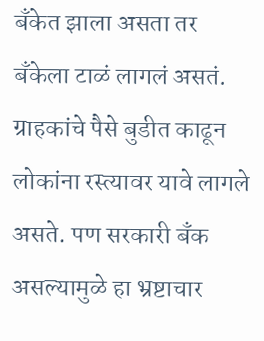बँकेत झाला असता तर बँकेला टाळं लागलं असतं. ग्राहकांचे पैसे बुडीत काढून लोकांना रस्त्यावर यावे लागले असते. पण सरकारी बँक असल्यामुळे हा भ्रष्टाचार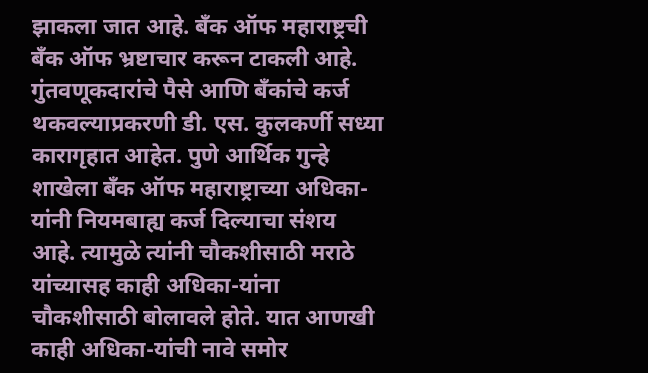झाकला जात आहे. बँक ऑफ महाराष्ट्रची बँक ऑफ भ्रष्टाचार करून टाकली आहे. गुंतवणूकदारांचे पैसे आणि बँकांचे कर्ज थकवल्याप्रकरणी डी. एस. कुलकर्णी सध्या कारागृहात आहेत. पुणे आर्थिक गुन्हे शाखेला बँक ऑफ महाराष्ट्राच्या अधिका-यांनी नियमबाह्य कर्ज दिल्याचा संशय आहे. त्यामुळे त्यांनी चौकशीसाठी मराठे यांच्यासह काही अधिका-यांना चौकशीसाठी बोलावले होते. यात आणखी काही अधिका-यांची नावे समोर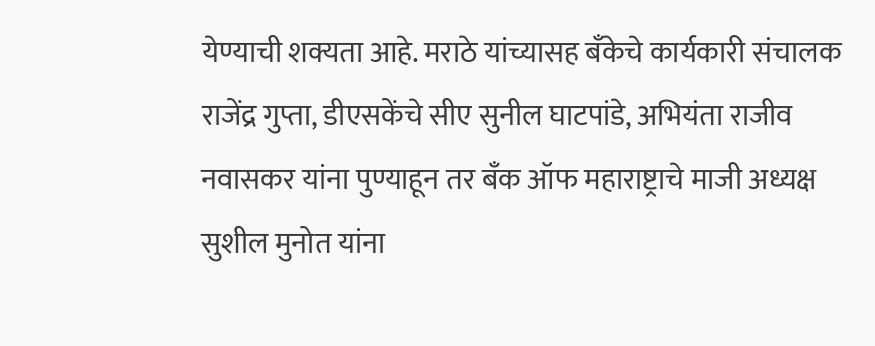येण्याची शक्यता आहे. मराठे यांच्यासह बँकेचे कार्यकारी संचालक राजेंद्र गुप्ता, डीएसकेंचे सीए सुनील घाटपांडे, अभियंता राजीव नवासकर यांना पुण्याहून तर बँक ऑफ महाराष्ट्राचे माजी अध्यक्ष सुशील मुनोत यांना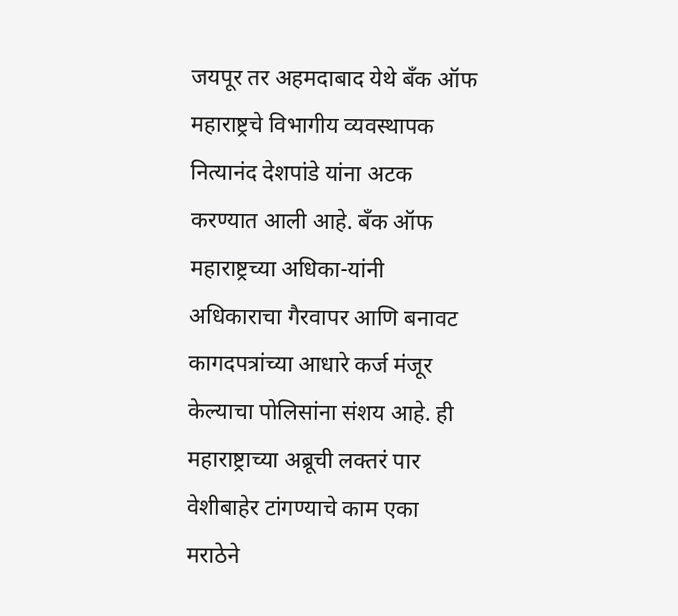जयपूर तर अहमदाबाद येथे बँक ऑफ महाराष्ट्रचे विभागीय व्यवस्थापक नित्यानंद देशपांडे यांना अटक करण्यात आली आहे. बँक ऑफ महाराष्ट्रच्या अधिका-यांनी अधिकाराचा गैरवापर आणि बनावट कागदपत्रांच्या आधारे कर्ज मंजूर केल्याचा पोलिसांना संशय आहे. ही महाराष्ट्राच्या अब्रूची लक्तरं पार वेशीबाहेर टांगण्याचे काम एका मराठेने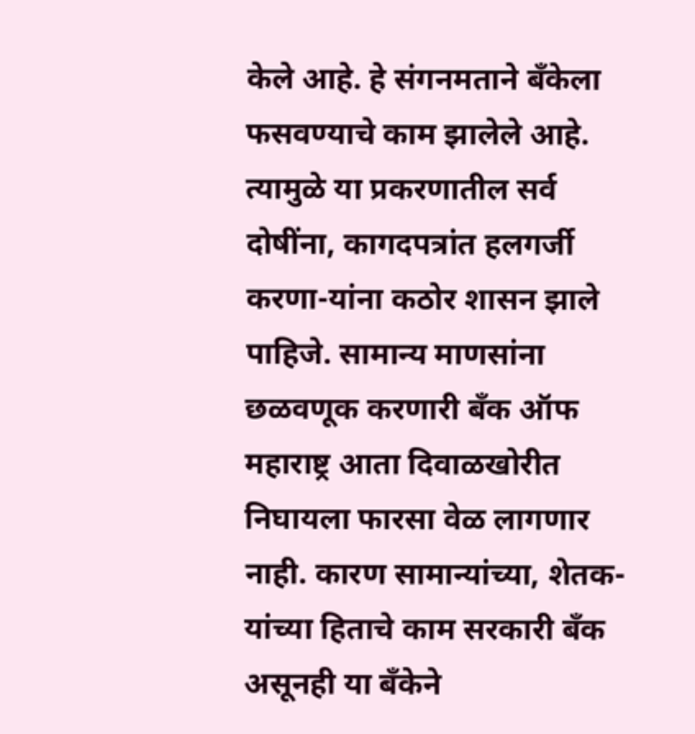केले आहे. हे संगनमताने बँकेला फसवण्याचे काम झालेले आहे. त्यामुळे या प्रकरणातील सर्व दोषींना, कागदपत्रांत हलगर्जी करणा-यांना कठोर शासन झाले पाहिजे. सामान्य माणसांना छळवणूक करणारी बँक ऑफ महाराष्ट्र आता दिवाळखोरीत निघायला फारसा वेळ लागणार नाही. कारण सामान्यांच्या, शेतक-यांच्या हिताचे काम सरकारी बँक असूनही या बँकेने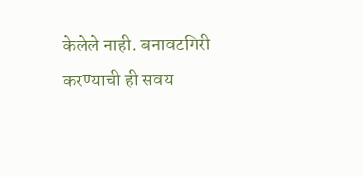केलेले नाही. बनावटगिरी करण्याची ही सवय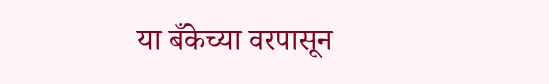या बँकेच्या वरपासून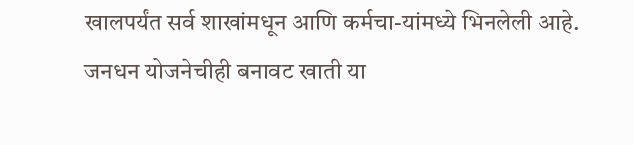खालपर्यंत सर्व शाखांमधून आणि कर्मचा-यांमध्ये भिनलेली आहे. जनधन योजनेचीही बनावट खाती या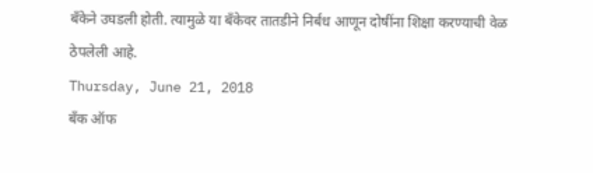बँकेने उघडली होती. त्यामुळे या बँकेवर तातडीने निर्बंध आणून दोषींना शिक्षा करण्याची वेळ ठेपलेली आहे.
Thursday, June 21, 2018
बँक ऑफ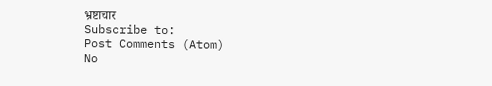भ्रष्टाचार
Subscribe to:
Post Comments (Atom)
No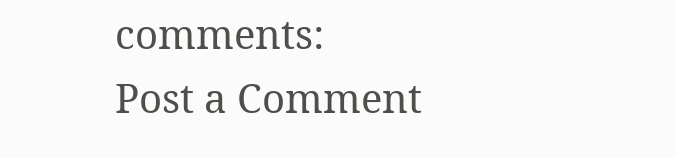comments:
Post a Comment